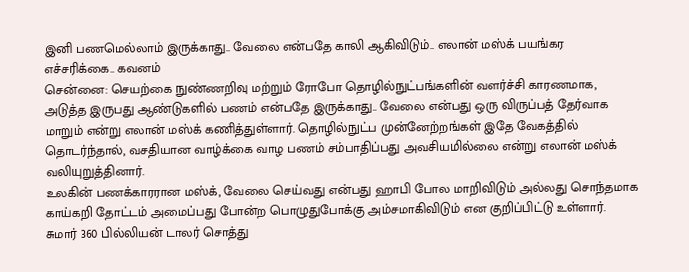இனி பணமெல்லாம் இருக்காது.. வேலை என்பதே காலி ஆகிவிடும்.. எலான் மஸ்க் பயங்கர எச்சரிக்கை.. கவனம்
சென்னை: செயற்கை நுண்ணறிவு மற்றும் ரோபோ தொழில்நுட்பங்களின் வளர்ச்சி காரணமாக, அடுத்த இருபது ஆண்டுகளில் பணம் என்பதே இருக்காது.. வேலை என்பது ஒரு விருப்பத் தேர்வாக மாறும் என்று எலான் மஸ்க் கணித்துள்ளார். தொழில்நுட்ப முன்னேற்றங்கள் இதே வேகத்தில் தொடர்ந்தால், வசதியான வாழ்க்கை வாழ பணம் சம்பாதிப்பது அவசியமில்லை என்று எலான் மஸ்க் வலியுறுத்தினார்.
உலகின் பணக்காரரான மஸ்க், வேலை செய்வது என்பது ஹாபி போல மாறிவிடும் அல்லது சொந்தமாக காய்கறி தோட்டம் அமைப்பது போன்ற பொழுதுபோக்கு அம்சமாகிவிடும் என குறிப்பிட்டு உள்ளார். சுமார் 360 பில்லியன் டாலர் சொத்து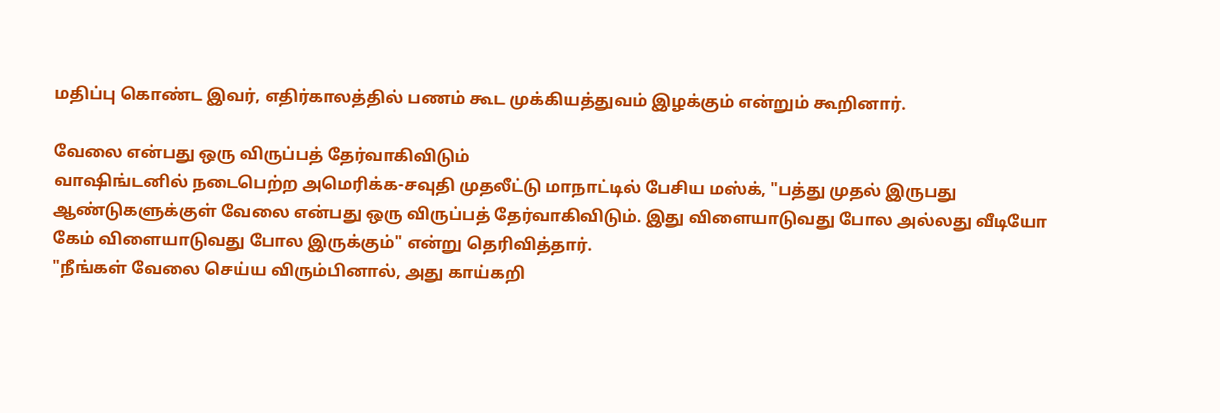மதிப்பு கொண்ட இவர், எதிர்காலத்தில் பணம் கூட முக்கியத்துவம் இழக்கும் என்றும் கூறினார்.

வேலை என்பது ஒரு விருப்பத் தேர்வாகிவிடும்
வாஷிங்டனில் நடைபெற்ற அமெரிக்க-சவுதி முதலீட்டு மாநாட்டில் பேசிய மஸ்க், "பத்து முதல் இருபது ஆண்டுகளுக்குள் வேலை என்பது ஒரு விருப்பத் தேர்வாகிவிடும். இது விளையாடுவது போல அல்லது வீடியோ கேம் விளையாடுவது போல இருக்கும்" என்று தெரிவித்தார்.
"நீங்கள் வேலை செய்ய விரும்பினால், அது காய்கறி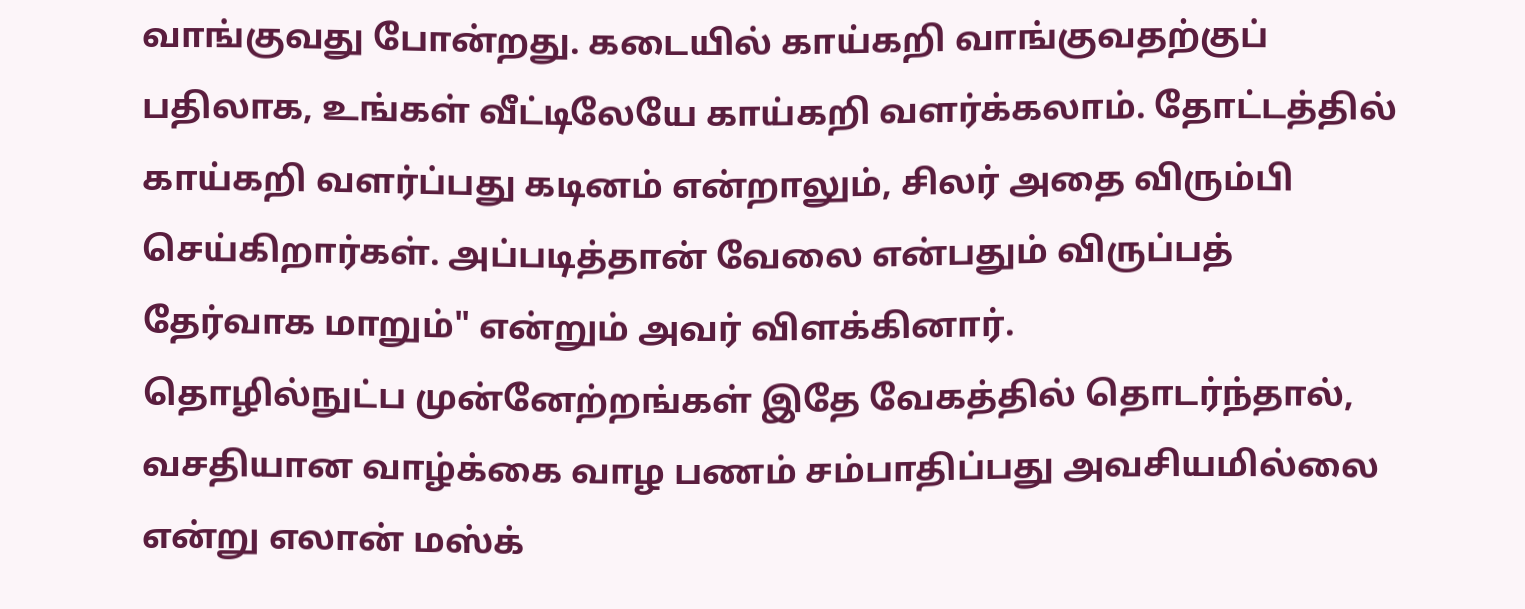வாங்குவது போன்றது. கடையில் காய்கறி வாங்குவதற்குப் பதிலாக, உங்கள் வீட்டிலேயே காய்கறி வளர்க்கலாம். தோட்டத்தில் காய்கறி வளர்ப்பது கடினம் என்றாலும், சிலர் அதை விரும்பி செய்கிறார்கள். அப்படித்தான் வேலை என்பதும் விருப்பத் தேர்வாக மாறும்" என்றும் அவர் விளக்கினார்.
தொழில்நுட்ப முன்னேற்றங்கள் இதே வேகத்தில் தொடர்ந்தால், வசதியான வாழ்க்கை வாழ பணம் சம்பாதிப்பது அவசியமில்லை என்று எலான் மஸ்க்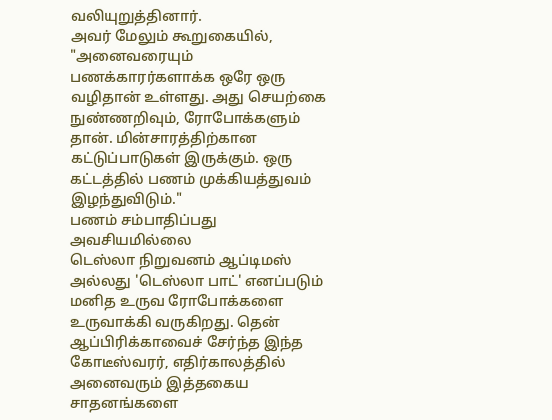வலியுறுத்தினார்.
அவர் மேலும் கூறுகையில், "அனைவரையும் பணக்காரர்களாக்க ஒரே ஒரு வழிதான் உள்ளது. அது செயற்கை நுண்ணறிவும், ரோபோக்களும் தான். மின்சாரத்திற்கான கட்டுப்பாடுகள் இருக்கும். ஒரு கட்டத்தில் பணம் முக்கியத்துவம் இழந்துவிடும்."
பணம் சம்பாதிப்பது அவசியமில்லை
டெஸ்லா நிறுவனம் ஆப்டிமஸ் அல்லது 'டெஸ்லா பாட்' எனப்படும் மனித உருவ ரோபோக்களை உருவாக்கி வருகிறது. தென் ஆப்பிரிக்காவைச் சேர்ந்த இந்த கோடீஸ்வரர், எதிர்காலத்தில் அனைவரும் இத்தகைய சாதனங்களை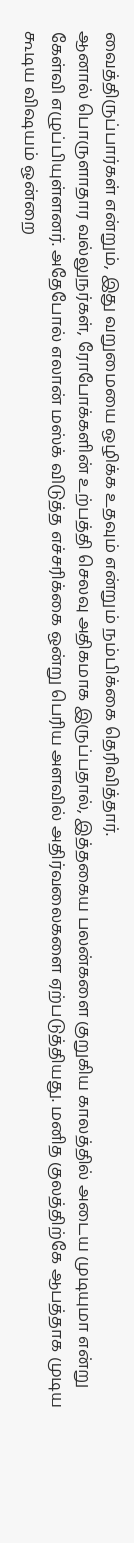வைத்திருப்பார்கள் என்றும், இது வறுமையை ஒழிக்க உதவும் என்றும் நம்பிக்கை தெரிவித்தார்.
ஆனால் பொருளாதார வல்லுநர்கள், ரோபோக்களின் உற்பத்தி செலவு அதிகமாக இருப்பதால், இத்தகைய பலன்களை குறுகிய காலத்தில் அடைய முடியுமா என்று கேள்வி எழுப்பியுள்ளனர். அதேபோல் எலான் மஸ்க் விடுத்த எச்சரிக்கை ஒன்று பெரிய அளவில் அதிர்வலைகளை ஏற்படுத்தியது. மனித குலத்திற்கே ஆபத்தாக முடிய கூடிய விஷயம் ஒன்றை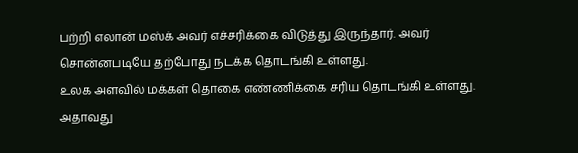பற்றி எலான் மஸ்க் அவர் எச்சரிக்கை விடுத்து இருந்தார். அவர் சொன்னபடியே தற்போது நடக்க தொடங்கி உள்ளது.
உலக அளவில் மக்கள் தொகை எண்ணிக்கை சரிய தொடங்கி உள்ளது. அதாவது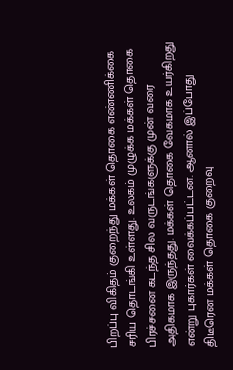பிறப்பு விகிதம் குறைந்து மக்கள் தொகை எண்ணிக்கை சரிய தொடங்கி உள்ளது. உலகம் முழுக்க மக்கள் தொகை பிரச்சனை கடந்த சில வருடங்களுக்கு முன் வரை அதிகமாக இருந்தது. மக்கள் தொகை வேகமாக உயர்கிறது என்று புகார்கள் வைக்கப்பட்டன. ஆனால் இப்போது திடீரென மக்கள் தொகை குறைவு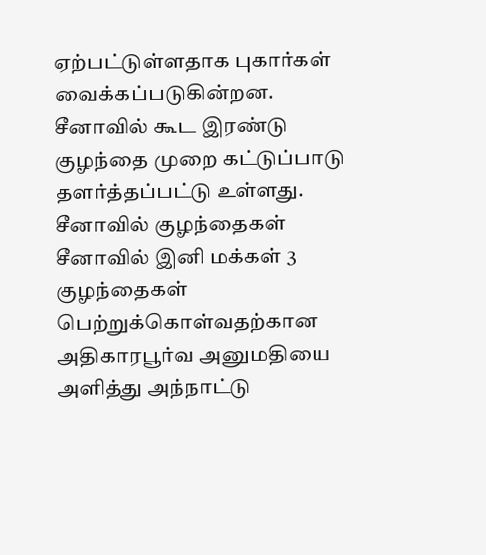ஏற்பட்டுள்ளதாக புகார்கள் வைக்கப்படுகின்றன. சீனாவில் கூட இரண்டு குழந்தை முறை கட்டுப்பாடு தளர்த்தப்பட்டு உள்ளது.
சீனாவில் குழந்தைகள்
சீனாவில் இனி மக்கள் 3 குழந்தைகள் பெற்றுக்கொள்வதற்கான அதிகாரபூர்வ அனுமதியை அளித்து அந்நாட்டு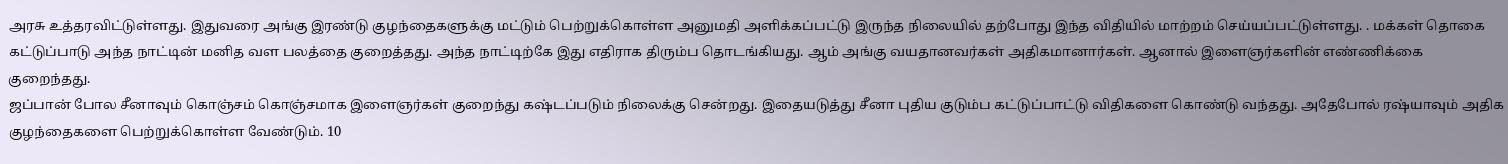அரசு உத்தரவிட்டுள்ளது. இதுவரை அங்கு இரண்டு குழந்தைகளுக்கு மட்டும் பெற்றுக்கொள்ள அனுமதி அளிக்கப்பட்டு இருந்த நிலையில் தற்போது இந்த விதியில் மாற்றம் செய்யப்பட்டுள்ளது. . மக்கள் தொகை கட்டுப்பாடு அந்த நாட்டின் மனித வள பலத்தை குறைத்தது. அந்த நாட்டிற்கே இது எதிராக திரும்ப தொடங்கியது. ஆம் அங்கு வயதானவர்கள் அதிகமானார்கள். ஆனால் இளைஞர்களின் எண்ணிக்கை குறைந்தது.
ஜப்பான் போல சீனாவும் கொஞ்சம் கொஞ்சமாக இளைஞர்கள் குறைந்து கஷ்டப்படும் நிலைக்கு சென்றது. இதையடுத்து சீனா புதிய குடும்ப கட்டுப்பாட்டு விதிகளை கொண்டு வந்தது. அதேபோல் ரஷ்யாவும் அதிக குழந்தைகளை பெற்றுக்கொள்ள வேண்டும். 10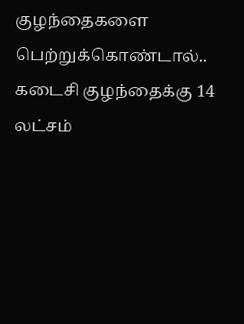குழந்தைகளை பெற்றுக்கொண்டால்.. கடைசி குழந்தைக்கு 14 லட்சம்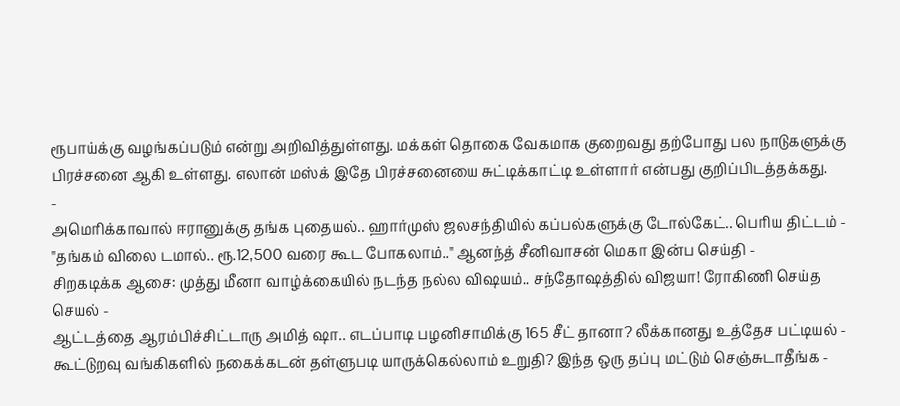ரூபாய்க்கு வழங்கப்படும் என்று அறிவித்துள்ளது. மக்கள் தொகை வேகமாக குறைவது தற்போது பல நாடுகளுக்கு பிரச்சனை ஆகி உள்ளது. எலான் மஸ்க் இதே பிரச்சனையை சுட்டிக்காட்டி உள்ளார் என்பது குறிப்பிடத்தக்கது.
-
அமெரிக்காவால் ஈரானுக்கு தங்க புதையல்.. ஹார்முஸ் ஜலசந்தியில் கப்பல்களுக்கு டோல்கேட்.. பெரிய திட்டம் -
"தங்கம் விலை டமால்.. ரூ.12,500 வரை கூட போகலாம்.." ஆனந்த் சீனிவாசன் மெகா இன்ப செய்தி -
சிறகடிக்க ஆசை: முத்து மீனா வாழ்க்கையில் நடந்த நல்ல விஷயம்.. சந்தோஷத்தில் விஜயா! ரோகிணி செய்த செயல் -
ஆட்டத்தை ஆரம்பிச்சிட்டாரு அமித் ஷா.. எடப்பாடி பழனிசாமிக்கு 165 சீட் தானா? லீக்கானது உத்தேச பட்டியல் -
கூட்டுறவு வங்கிகளில் நகைக்கடன் தள்ளுபடி யாருக்கெல்லாம் உறுதி? இந்த ஒரு தப்பு மட்டும் செஞ்சுடாதீங்க -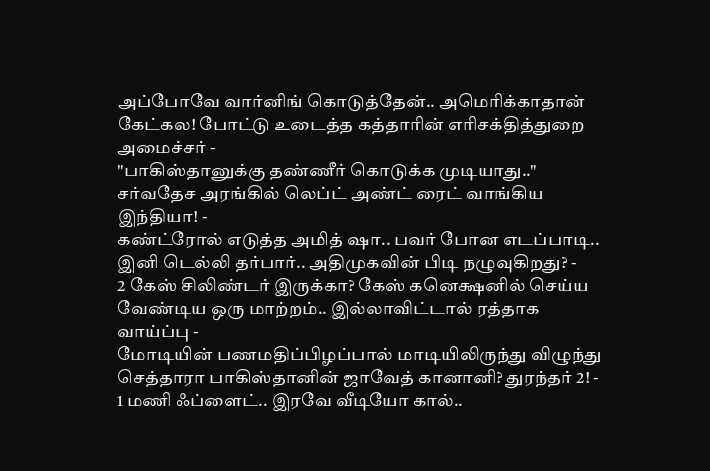அப்போவே வார்னிங் கொடுத்தேன்.. அமெரிக்காதான் கேட்கல! போட்டு உடைத்த கத்தாரின் எரிசக்தித்துறை அமைச்சர் -
"பாகிஸ்தானுக்கு தண்ணீர் கொடுக்க முடியாது.." சர்வதேச அரங்கில் லெப்ட் அண்ட் ரைட் வாங்கிய இந்தியா! -
கண்ட்ரோல் எடுத்த அமித் ஷா.. பவர் போன எடப்பாடி.. இனி டெல்லி தர்பார்.. அதிமுகவின் பிடி நழுவுகிறது? -
2 கேஸ் சிலிண்டர் இருக்கா? கேஸ் கனெக்ஷனில் செய்ய வேண்டிய ஒரு மாற்றம்.. இல்லாவிட்டால் ரத்தாக வாய்ப்பு -
மோடியின் பணமதிப்பிழப்பால் மாடியிலிருந்து விழுந்து செத்தாரா பாகிஸ்தானின் ஜாவேத் கானானி? துரந்தர் 2! -
1 மணி ஃப்ளைட்.. இரவே வீடியோ கால்..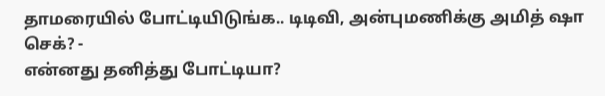தாமரையில் போட்டியிடுங்க.. டிடிவி, அன்புமணிக்கு அமித் ஷா செக்? -
என்னது தனித்து போட்டியா?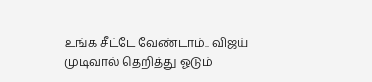உங்க சீட்டே வேண்டாம்.. விஜய் முடிவால் தெறித்து ஓடும்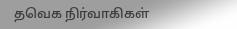தவெக நிர்வாகிகள்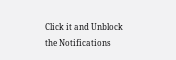Click it and Unblock the Notifications